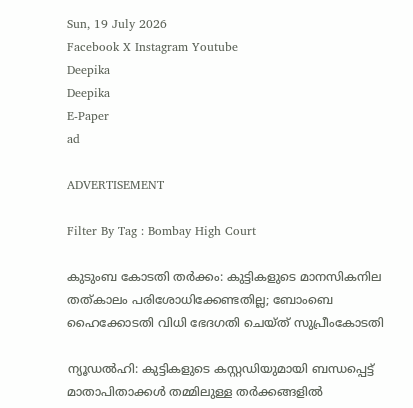Sun, 19 July 2026
Facebook X Instagram Youtube
Deepika
Deepika
E-Paper
ad

ADVERTISEMENT

Filter By Tag : Bombay High Court

കുടുംബ കോടതി തർക്കം: കുട്ടികളുടെ മാനസികനില തത്കാലം പരിശോധിക്കേണ്ടതില്ല; ബോംബെ ഹൈക്കോടതി വിധി ഭേദഗതി ചെയ്ത് സുപ്രീംകോടതി

ന്യൂഡൽഹി: കുട്ടികളുടെ കസ്റ്റഡിയുമായി ബന്ധപ്പെട്ട് മാതാപിതാക്കൾ തമ്മിലുള്ള തർക്കങ്ങളിൽ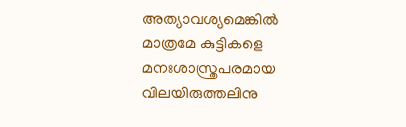അത്യാവശ്യമെങ്കിൽ മാത്രമേ കുട്ടികളെ മനഃശാസ്ത്രപരമായ വിലയിരുത്തലിനു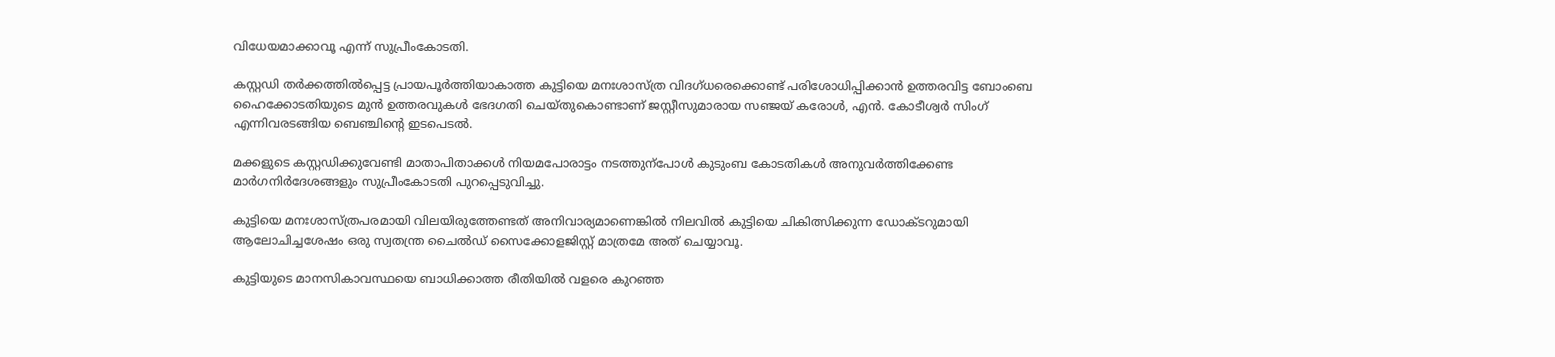വിധേയമാക്കാവൂ എന്ന് സുപ്രീംകോടതി.

കസ്റ്റഡി തർക്കത്തിൽപ്പെട്ട പ്രായപൂർത്തിയാകാത്ത കുട്ടിയെ മനഃശാസ്ത്ര വിദഗ്ധരെക്കൊണ്ട് പരിശോധിപ്പിക്കാൻ ഉത്തരവിട്ട ബോംബെ ഹൈക്കോടതിയുടെ മുൻ ഉത്തരവുകൾ ഭേദഗതി ചെയ്തുകൊണ്ടാണ് ജസ്റ്റീസുമാരായ സഞ്ജയ് കരോൾ, എൻ. കോടീശ്വർ സിംഗ് എന്നിവരടങ്ങിയ ബെഞ്ചിന്‍റെ ഇടപെടൽ.

മക്കളുടെ കസ്റ്റഡിക്കുവേണ്ടി മാതാപിതാക്കൾ നിയമപോരാട്ടം നടത്തുന്പോൾ കുടുംബ കോടതികൾ അനുവർത്തിക്കേണ്ട മാർഗനിർദേശങ്ങളും സുപ്രീംകോടതി പുറപ്പെടുവിച്ചു.

കുട്ടിയെ മനഃശാസ്ത്രപരമായി വിലയിരുത്തേണ്ടത് അനിവാര്യമാണെങ്കിൽ നിലവിൽ കുട്ടിയെ ചികിത്സിക്കുന്ന ഡോക്‌ടറുമായി ആലോചിച്ചശേഷം ഒരു സ്വതന്ത്ര ചൈൽഡ് സൈക്കോളജിസ്റ്റ് മാത്രമേ അത് ചെയ്യാവൂ.

കുട്ടിയുടെ മാനസികാവസ്ഥയെ ബാധിക്കാത്ത രീതിയിൽ വളരെ കുറഞ്ഞ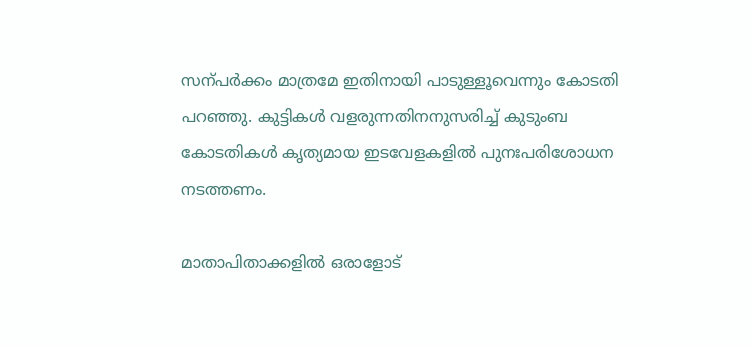സന്പർക്കം മാത്രമേ ഇതിനായി പാടുള്ളൂവെന്നും കോടതി പറഞ്ഞു. കുട്ടികൾ വളരുന്നതിനനുസരിച്ച് കുടുംബ കോടതികൾ കൃത്യമായ ഇടവേളകളിൽ പുനഃപരിശോധന നടത്തണം.

മാതാപിതാക്കളിൽ ഒരാളോട്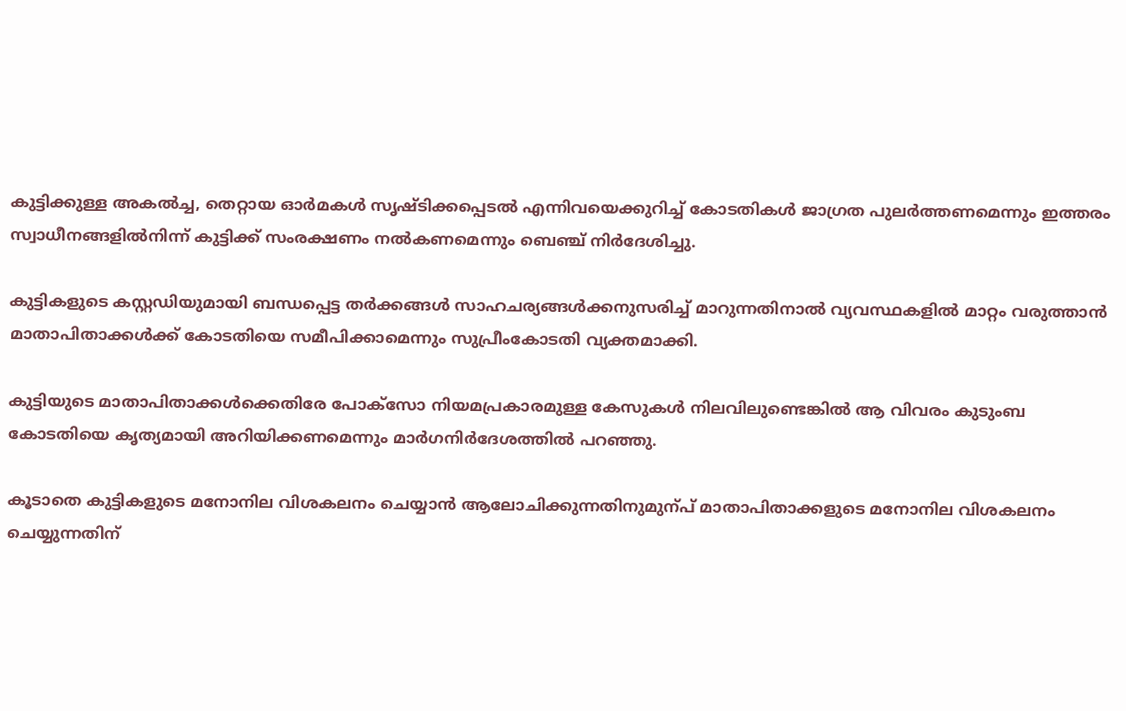കുട്ടിക്കുള്ള അകൽച്ച, തെറ്റായ ഓർമകൾ സൃഷ്‌ടിക്കപ്പെടൽ എന്നിവയെക്കുറിച്ച് കോടതികൾ ജാഗ്രത പുലർത്തണമെന്നും ഇത്തരം സ്വാധീനങ്ങളിൽനിന്ന് കുട്ടിക്ക് സംരക്ഷണം നൽകണമെന്നും ബെഞ്ച് നിർദേശിച്ചു.

കുട്ടികളുടെ കസ്റ്റഡിയുമായി ബന്ധപ്പെട്ട തർക്കങ്ങൾ സാഹചര്യങ്ങൾക്കനുസരിച്ച് മാറുന്നതിനാൽ വ്യവസ്ഥകളിൽ മാറ്റം വരുത്താൻ മാതാപിതാക്കൾക്ക് കോടതിയെ സമീപിക്കാമെന്നും സുപ്രീംകോടതി വ്യക്തമാക്കി.

കുട്ടിയുടെ മാതാപിതാക്കൾക്കെതിരേ പോക്സോ നിയമപ്രകാരമുള്ള കേസുകൾ നിലവിലുണ്ടെങ്കിൽ ആ വിവരം കുടുംബ കോടതിയെ കൃത്യമായി അറിയിക്കണമെന്നും മാർഗനിർദേശത്തിൽ പറഞ്ഞു.

കൂടാതെ കുട്ടികളുടെ മനോനില വിശകലനം ചെയ്യാൻ ആലോചിക്കുന്നതിനുമുന്പ് മാതാപിതാക്കളുടെ മനോനില വിശകലനം ചെയ്യുന്നതിന്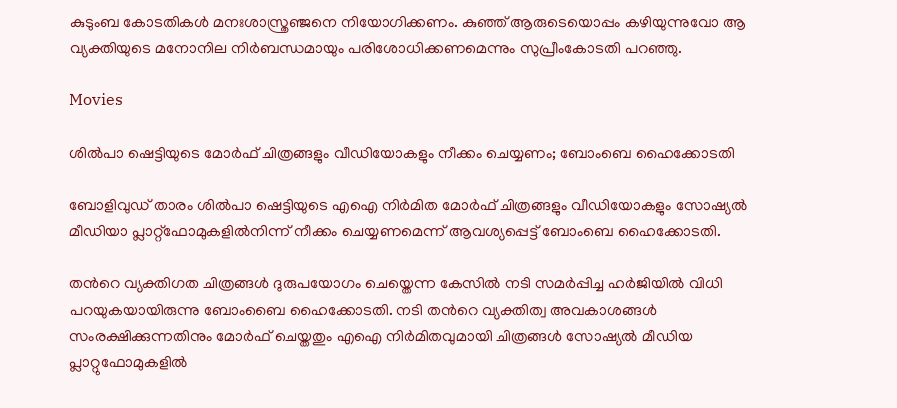കുടുംബ കോടതികൾ മനഃശാസ്ത്രഞ്ജനെ നിയോഗിക്കണം. കുഞ്ഞ് ആരുടെയൊപ്പം കഴിയുന്നുവോ ആ വ്യക്തിയുടെ മനോനില നിർബന്ധമായും പരിശോധിക്കണമെന്നും സുപ്രീംകോടതി പറഞ്ഞു.

Movies

ശിൽപാ ഷെട്ടിയുടെ മോർഫ് ചിത്രങ്ങളും വീഡിയോകളും നീക്കം ചെയ്യണം; ബോംബെ ഹൈക്കോടതി

ബോളിവുഡ് താരം ശിൽപാ ഷെട്ടിയുടെ എഐ നിർമിത മോർഫ് ചിത്രങ്ങളും വീഡിയോകളും സോഷ്യൽ മീഡിയാ പ്ലാറ്റ്ഫോമുകളിൽനിന്ന് നീക്കം ചെയ്യണമെന്ന് ആവശ്യപ്പെട്ട് ബോംബെ ഹൈക്കോടതി.

തന്‍റെ വ്യക്തിഗത ചിത്രങ്ങൾ ദുരുപയോഗം ചെയ്തെന്ന കേസിൽ നടി സമർപ്പിച്ച ഹർജിയിൽ വി‌ധി പറയുകയായിരുന്നു ബോംബൈ ഹൈക്കോടതി. നടി തന്‍റെ വ്യക്തിത്വ അവകാശങ്ങൾ സംരക്ഷിക്കുന്നതിനും മോർഫ് ചെയ്തതും എഐ നിർമിതവുമായി ചിത്രങ്ങൾ സോഷ്യൽ മീഡിയ പ്ലാറ്റുഫോമുകളിൽ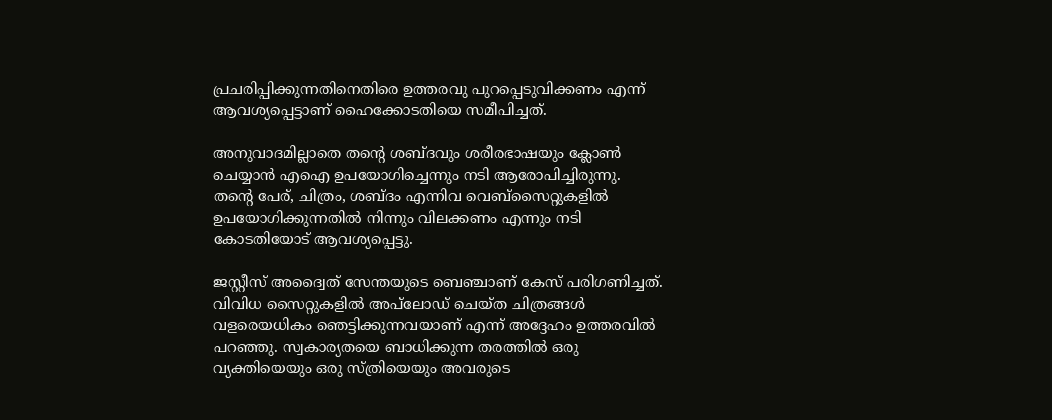പ്രചരിപ്പിക്കുന്നതിനെതിരെ ഉത്തരവു പുറപ്പെടുവിക്കണം എന്ന് ആവശ്യപ്പെട്ടാണ് ഹൈക്കോടതിയെ സമീപിച്ചത്.

അനുവാദമില്ലാതെ തന്‍റെ ശബ്ദവും ശരീരഭാഷയും ക്ലോൺ ചെയ്യാൻ എഐ ഉപയോഗിച്ചെന്നും നടി ആരോപിച്ചിരുന്നു. തന്‍റെ പേര്, ചിത്രം, ശബ്ദം എന്നിവ വെബ്സൈറ്റുകളിൽ ഉപയോഗിക്കുന്നതിൽ നിന്നും വിലക്കണം എന്നും നടി കോടതിയോട് ആവശ്യപ്പെട്ടു.

ജസ്റ്റീസ് അദ്വൈത് സേന്തയുടെ ബെഞ്ചാണ് കേസ് പരിഗണിച്ചത്. വിവിധ സൈറ്റുകളിൽ അപ്‌ലോഡ് ചെയ്ത ചിത്രങ്ങൾ വളരെയധികം ഞെട്ടിക്കുന്നവയാണ് എന്ന് അദ്ദേഹം ഉത്തരവിൽ പറഞ്ഞു. സ്വകാര്യതയെ ബാധിക്കുന്ന തരത്തിൽ ഒരു വ്യക്തിയെയും ഒരു സ്ത്രിയെയും അവരുടെ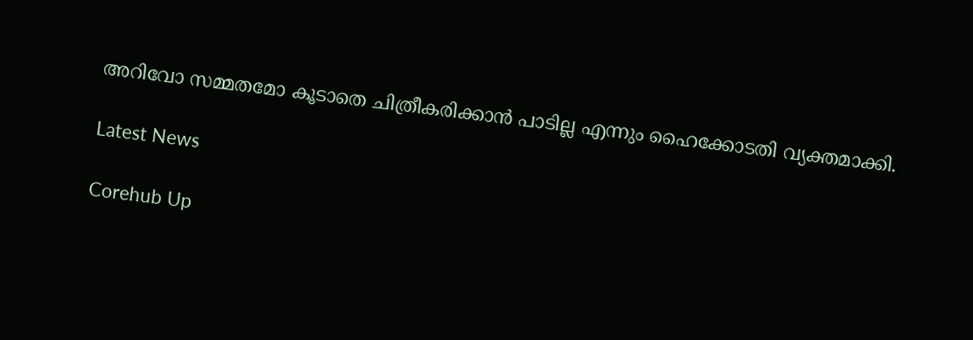അറിവോ സമ്മതമോ കൂടാതെ ചിത്രീകരിക്കാന്‍ പാടില്ല എന്നും ഹൈക്കോടതി വ്യക്തമാക്കി.

Latest News

Corehub Up